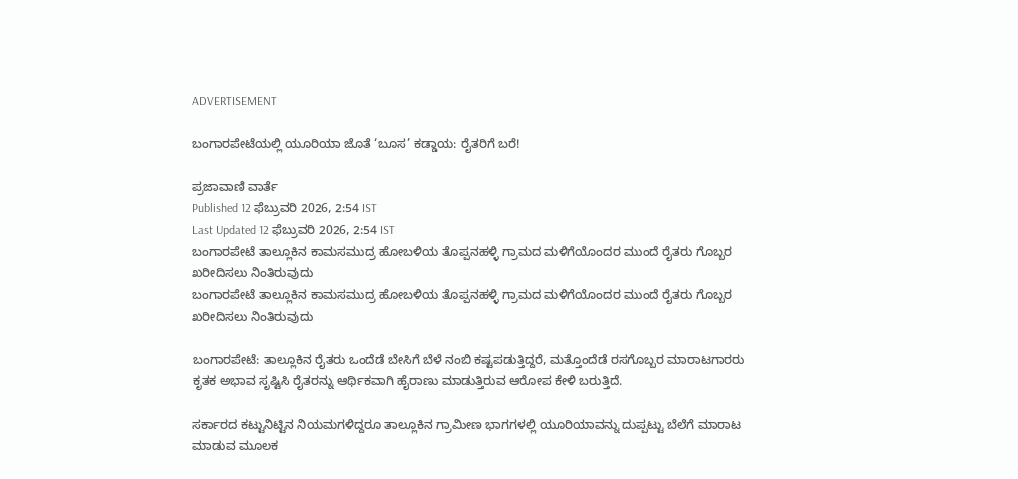ADVERTISEMENT

ಬಂಗಾರಪೇಟೆಯಲ್ಲಿ ಯೂರಿಯಾ ಜೊತೆ ‘ಬೂಸ’ ಕಡ್ಡಾಯ: ರೈತರಿಗೆ ಬರೆ!

ಪ್ರಜಾವಾಣಿ ವಾರ್ತೆ
Published 12 ಫೆಬ್ರುವರಿ 2026, 2:54 IST
Last Updated 12 ಫೆಬ್ರುವರಿ 2026, 2:54 IST
ಬಂಗಾರಪೇಟೆ ತಾಲ್ಲೂಕಿನ ಕಾಮಸಮುದ್ರ ಹೋಬಳಿಯ ತೊಪ್ಪನಹಳ್ಳಿ ಗ್ರಾಮ‌ದ ಮಳಿಗೆಯೊಂದರ ಮುಂದೆ ರೈತರು ಗೊಬ್ಬರ ಖರೀದಿಸಲು ನಿಂತಿರುವುದು
ಬಂಗಾರಪೇಟೆ ತಾಲ್ಲೂಕಿನ ಕಾಮಸಮುದ್ರ ಹೋಬಳಿಯ ತೊಪ್ಪನಹಳ್ಳಿ ಗ್ರಾಮ‌ದ ಮಳಿಗೆಯೊಂದರ ಮುಂದೆ ರೈತರು ಗೊಬ್ಬರ ಖರೀದಿಸಲು ನಿಂತಿರುವುದು

ಬಂಗಾರಪೇಟೆ: ತಾಲ್ಲೂಕಿನ ರೈತರು ಒಂದೆಡೆ ಬೇಸಿಗೆ ಬೆಳೆ ನಂಬಿ ಕಷ್ಟಪಡುತ್ತಿದ್ದರೆ, ಮತ್ತೊಂದೆಡೆ ರಸಗೊಬ್ಬರ ಮಾರಾಟಗಾರರು ಕೃತಕ ಅಭಾವ ಸೃಷ್ಟಿಸಿ ರೈತರನ್ನು ಆರ್ಥಿಕವಾಗಿ ಹೈರಾಣು ಮಾಡುತ್ತಿರುವ ಆರೋಪ ಕೇಳಿ ಬರುತ್ತಿದೆ.

ಸರ್ಕಾರದ ಕಟ್ಟುನಿಟ್ಟಿನ ನಿಯಮಗಳಿದ್ದರೂ ತಾಲ್ಲೂಕಿನ ಗ್ರಾಮೀಣ ಭಾಗಗಳಲ್ಲಿ ಯೂರಿಯಾವನ್ನು ದುಪ್ಪಟ್ಟು ಬೆಲೆಗೆ ಮಾರಾಟ ಮಾಡುವ ಮೂಲಕ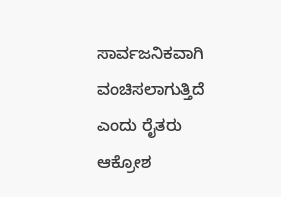ಸಾರ್ವಜನಿಕವಾಗಿ ವಂಚಿಸಲಾಗುತ್ತಿದೆ ಎಂದು ರೈತರು ಆಕ್ರೋಶ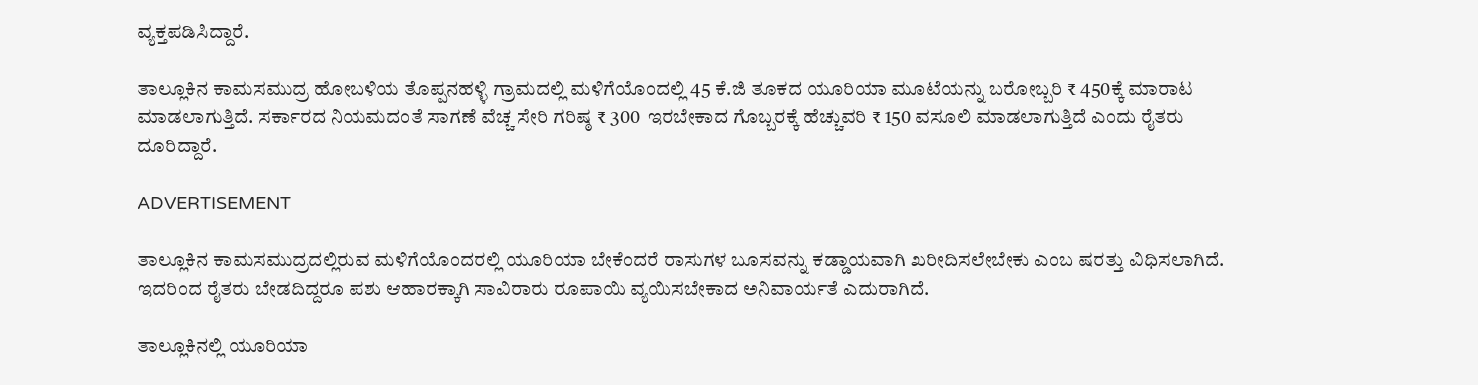ವ್ಯಕ್ತಪಡಿಸಿದ್ದಾರೆ.

ತಾಲ್ಲೂಕಿನ ಕಾಮಸಮುದ್ರ ಹೋಬಳಿಯ ತೊಪ್ಪನಹಳ್ಳಿ ಗ್ರಾಮದಲ್ಲಿ ಮಳಿಗೆಯೊಂದಲ್ಲಿ 45 ಕೆ.ಜಿ ತೂಕದ ಯೂರಿಯಾ ಮೂಟೆಯನ್ನು ಬರೋಬ್ಬರಿ ₹ 450ಕ್ಕೆ ಮಾರಾಟ ಮಾಡಲಾಗುತ್ತಿದೆ. ಸರ್ಕಾರದ ನಿಯಮದಂತೆ ಸಾಗಣೆ ವೆಚ್ಚ ಸೇರಿ ಗರಿಷ್ಠ ₹ 300  ಇರಬೇಕಾದ ಗೊಬ್ಬರಕ್ಕೆ ಹೆಚ್ಚುವರಿ ₹ 150 ವಸೂಲಿ ಮಾಡಲಾಗುತ್ತಿದೆ ಎಂದು ರೈತರು ದೂರಿದ್ದಾರೆ.

ADVERTISEMENT

ತಾಲ್ಲೂಕಿನ ಕಾಮಸಮುದ್ರದಲ್ಲಿರುವ ಮಳಿಗೆ‌ಯೊಂದರಲ್ಲಿ ಯೂರಿಯಾ ಬೇಕೆಂದರೆ ರಾಸುಗಳ ಬೂಸವನ್ನು ಕಡ್ಡಾಯವಾಗಿ ಖರೀದಿಸಲೇಬೇಕು ಎಂಬ ಷರತ್ತು ವಿಧಿಸಲಾಗಿದೆ. ಇದರಿಂದ ರೈತರು ಬೇಡದಿದ್ದರೂ ಪಶು ಆಹಾರಕ್ಕಾಗಿ ಸಾವಿರಾರು ರೂಪಾಯಿ ವ್ಯಯಿಸಬೇಕಾದ ಅನಿವಾರ್ಯತೆ ಎದುರಾಗಿದೆ.

ತಾಲ್ಲೂಕಿನಲ್ಲಿ ಯೂರಿಯಾ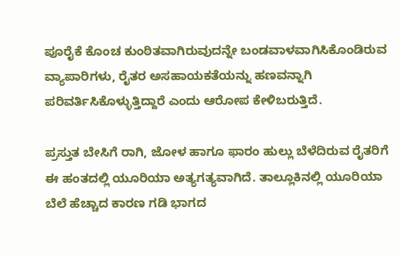ಪೂರೈಕೆ ಕೊಂಚ ಕುಂಠಿತವಾಗಿರುವುದನ್ನೇ ಬಂಡವಾಳವಾಗಿಸಿಕೊಂಡಿರುವ ವ್ಯಾಪಾರಿಗಳು, ರೈತರ ಅಸಹಾಯಕತೆಯನ್ನು ಹಣವನ್ನಾಗಿ ಪರಿವರ್ತಿಸಿಕೊಳ್ಳುತ್ತಿದ್ದಾರೆ ಎಂದು ಆರೋಪ ಕೇಳಿಬರುತ್ತಿದೆ.

ಪ್ರಸ್ತುತ ಬೇಸಿಗೆ ರಾಗಿ, ಜೋಳ ಹಾಗೂ ಫಾರಂ ಹುಲ್ಲು ಬೆಳೆದಿರುವ ರೈತರಿಗೆ ಈ ಹಂತದಲ್ಲಿ ಯೂರಿಯಾ ಅತ್ಯಗತ್ಯವಾಗಿದೆ. ತಾಲ್ಲೂಕಿನಲ್ಲಿ ಯೂರಿಯಾ ಬೆಲೆ ಹೆಚ್ಚಾದ ಕಾರಣ ಗಡಿ ಭಾಗದ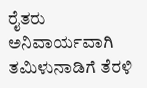ರೈತರು ಅನಿವಾರ್ಯವಾಗಿ ತಮಿಳುನಾಡಿಗೆ ತೆರಳಿ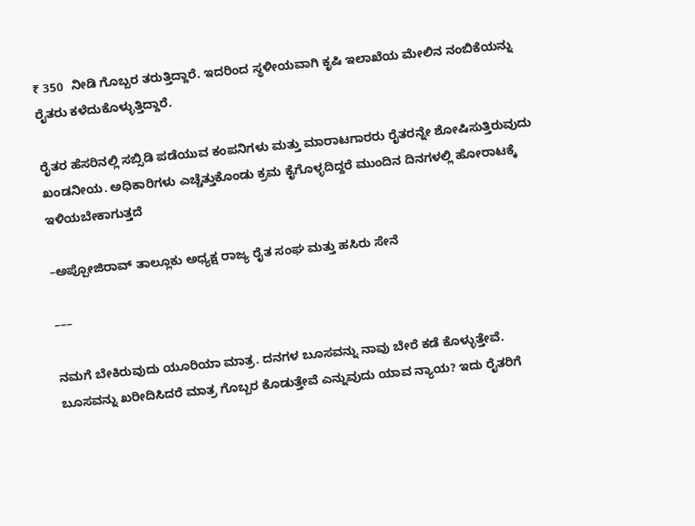₹ 350  ನೀಡಿ ಗೊಬ್ಬರ ತರುತ್ತಿದ್ದಾರೆ. ಇದರಿಂದ ಸ್ಥಳೀಯವಾಗಿ ಕೃಷಿ ಇಲಾಖೆಯ ಮೇಲಿನ ನಂಬಿಕೆಯನ್ನು ರೈತರು ಕಳೆದುಕೊಳ್ಳುತ್ತಿದ್ದಾರೆ.

ರೈತರ ಹೆಸರಿನಲ್ಲಿ ಸಬ್ಸಿಡಿ ಪಡೆಯುವ ಕಂಪನಿಗಳು ಮತ್ತು ಮಾರಾಟಗಾರರು ರೈತರನ್ನೇ ಶೋಷಿಸುತ್ತಿರುವುದು ಖಂಡನೀಯ. ಅಧಿಕಾರಿಗಳು ಎಚ್ಚೆತ್ತುಕೊಂಡು ಕ್ರಮ ಕೈಗೊಳ್ಳದಿದ್ದರೆ ಮುಂದಿನ ದಿನಗಳಲ್ಲಿ ಹೋರಾಟಕ್ಕೆ ಇಳಿಯಬೇಕಾಗುತ್ತದೆ

–ಅಪ್ಪೋಜಿರಾವ್ ತಾಲ್ಲೂಕು ಅಧ್ಯಕ್ಷ ರಾಜ್ಯ ರೈತ ಸಂಘ ಮತ್ತು ಹಸಿರು ಸೇನೆ

–––

ನಮಗೆ ಬೇಕಿರುವುದು ಯೂರಿಯಾ ಮಾತ್ರ. ದನಗಳ ಬೂಸವನ್ನು ನಾವು ಬೇರೆ ಕಡೆ ಕೊಳ್ಳುತ್ತೇವೆ. ಬೂಸವನ್ನು ಖರೀದಿಸಿದರೆ ಮಾತ್ರ ಗೊಬ್ಬರ ಕೊಡುತ್ತೇವೆ ಎನ್ನುವುದು ಯಾವ ನ್ಯಾಯ? ಇದು ರೈತರಿಗೆ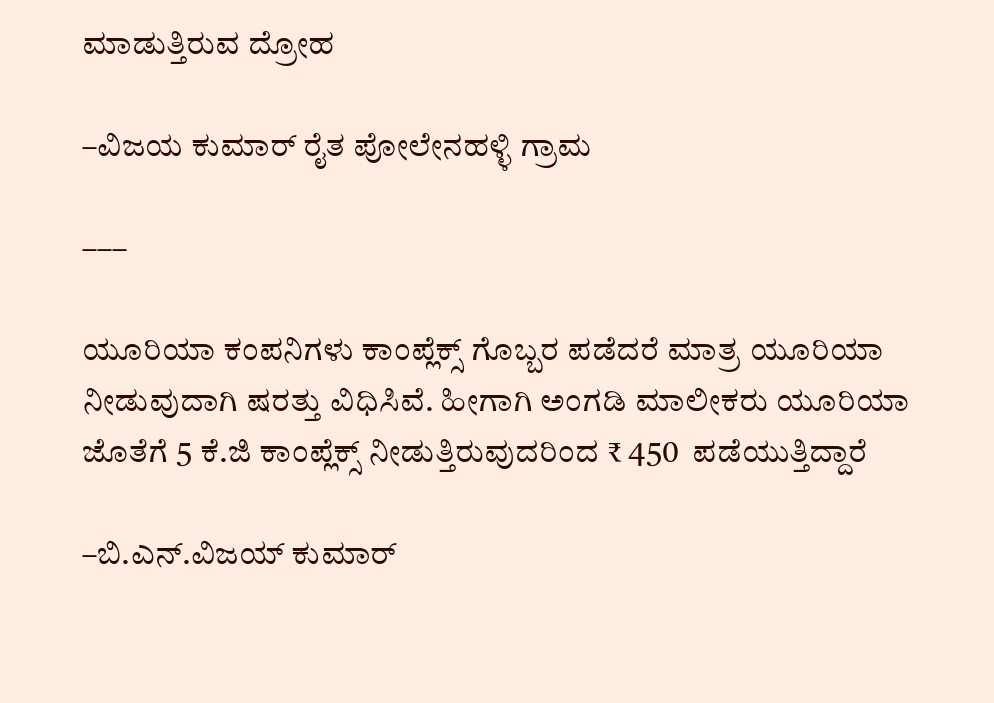ಮಾಡುತ್ತಿರುವ ದ್ರೋಹ

–ವಿಜಯ ಕುಮಾರ್ ರೈತ ಪೋಲೇನಹಳ್ಳಿ ಗ್ರಾಮ

–––

ಯೂರಿಯಾ ಕಂಪನಿಗಳು ಕಾಂಪ್ಲೆಕ್ಸ್ ಗೊಬ್ಬರ ಪಡೆದರೆ ಮಾತ್ರ ಯೂರಿಯಾ ನೀಡುವುದಾಗಿ ಷರತ್ತು ವಿಧಿಸಿವೆ. ಹೀಗಾಗಿ ಅಂಗಡಿ ಮಾಲೀಕರು ಯೂರಿಯಾ ಜೊತೆಗೆ 5 ಕೆ.ಜಿ ಕಾಂಪ್ಲೆಕ್ಸ್ ನೀಡುತ್ತಿರುವುದರಿಂದ ₹ 450  ಪಡೆಯುತ್ತಿದ್ದಾರೆ

–ಬಿ.ಎನ್.ವಿಜಯ್ ಕುಮಾರ್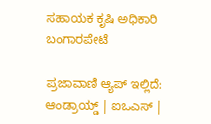ಸಹಾಯಕ ಕೃಷಿ ಅಧಿಕಾರಿ ಬಂಗಾರಪೇಟೆ

ಪ್ರಜಾವಾಣಿ ಆ್ಯಪ್ ಇಲ್ಲಿದೆ: ಆಂಡ್ರಾಯ್ಡ್ | ಐಒಎಸ್ |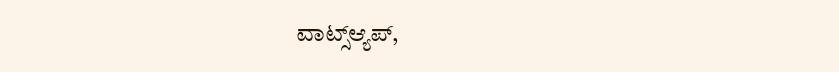ವಾಟ್ಸ್ಆ್ಯಪ್,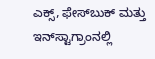ಎಕ್ಸ್, ಫೇಸ್‌ಬುಕ್ ಮತ್ತು ಇನ್‌ಸ್ಟಾಗ್ರಾಂನಲ್ಲಿ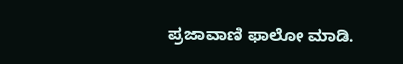ಪ್ರಜಾವಾಣಿ ಫಾಲೋ ಮಾಡಿ.